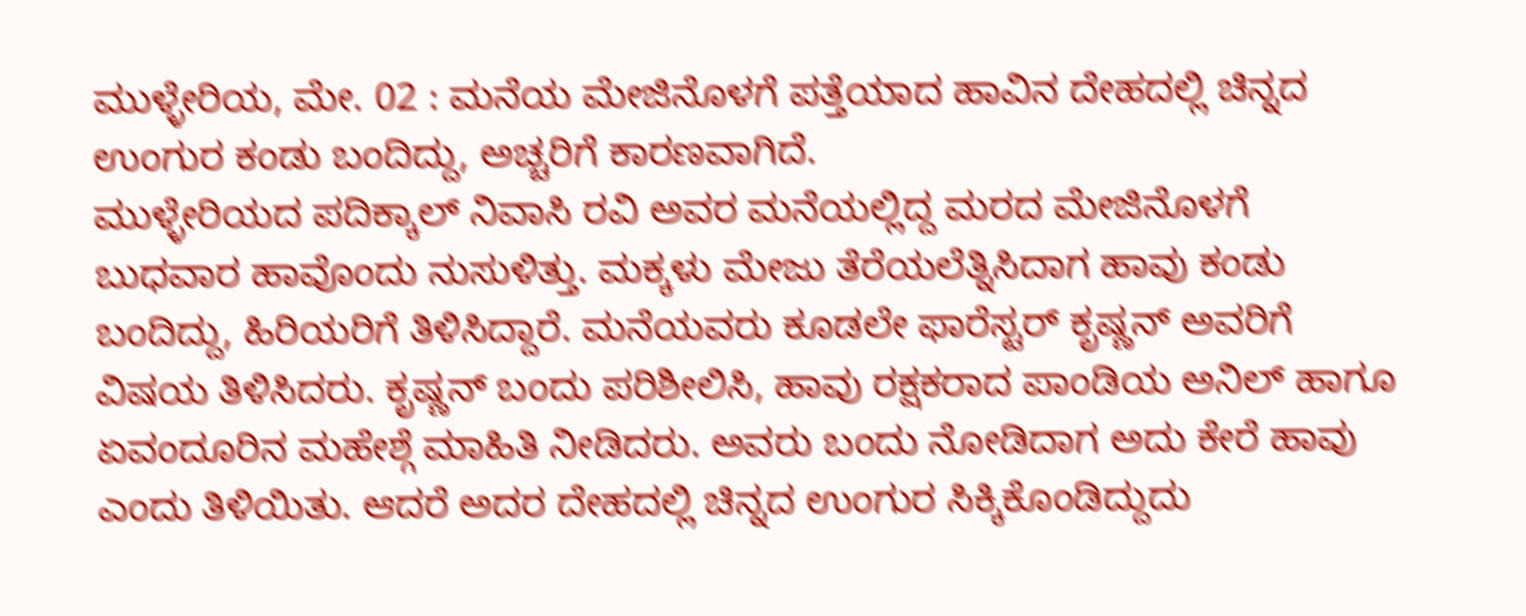ಮುಳ್ಳೇರಿಯ, ಮೇ. 02 : ಮನೆಯ ಮೇಜಿನೊಳಗೆ ಪತ್ತೆಯಾದ ಹಾವಿನ ದೇಹದಲ್ಲಿ ಚಿನ್ನದ ಉಂಗುರ ಕಂಡು ಬಂದಿದ್ದು, ಅಚ್ಚರಿಗೆ ಕಾರಣವಾಗಿದೆ.
ಮುಳ್ಳೇರಿಯದ ಪದಿಕ್ಕಾಲ್ ನಿವಾಸಿ ರವಿ ಅವರ ಮನೆಯಲ್ಲಿದ್ದ ಮರದ ಮೇಜಿನೊಳಗೆ ಬುಧವಾರ ಹಾವೊಂದು ನುಸುಳಿತ್ತು. ಮಕ್ಕಳು ಮೇಜು ತೆರೆಯಲೆತ್ನಿಸಿದಾಗ ಹಾವು ಕಂಡು ಬಂದಿದ್ದು, ಹಿರಿಯರಿಗೆ ತಿಳಿಸಿದ್ದಾರೆ. ಮನೆಯವರು ಕೂಡಲೇ ಫಾರೆಸ್ಟರ್ ಕೃಷ್ಣನ್ ಅವರಿಗೆ ವಿಷಯ ತಿಳಿಸಿದರು. ಕೃಷ್ಣನ್ ಬಂದು ಪರಿಶೀಲಿಸಿ, ಹಾವು ರಕ್ಷಕರಾದ ಪಾಂಡಿಯ ಅನಿಲ್ ಹಾಗೂ ಏವಂದೂರಿನ ಮಹೇಶ್ಗೆ ಮಾಹಿತಿ ನೀಡಿದರು. ಅವರು ಬಂದು ನೋಡಿದಾಗ ಅದು ಕೇರೆ ಹಾವು ಎಂದು ತಿಳಿಯಿತು. ಆದರೆ ಅದರ ದೇಹದಲ್ಲಿ ಚಿನ್ನದ ಉಂಗುರ ಸಿಕ್ಕಿಕೊಂಡಿದ್ದುದು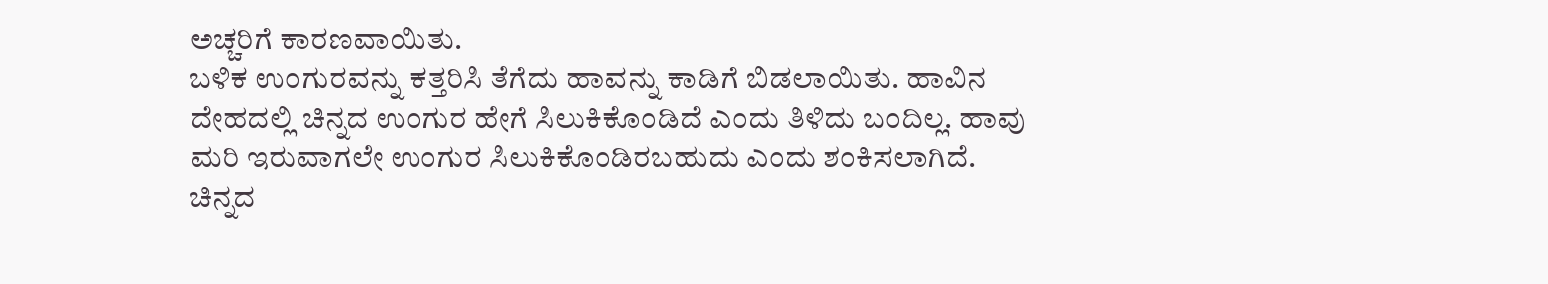ಅಚ್ಚರಿಗೆ ಕಾರಣವಾಯಿತು.
ಬಳಿಕ ಉಂಗುರವನ್ನು ಕತ್ತರಿಸಿ ತೆಗೆದು ಹಾವನ್ನು ಕಾಡಿಗೆ ಬಿಡಲಾಯಿತು. ಹಾವಿನ ದೇಹದಲ್ಲಿ ಚಿನ್ನದ ಉಂಗುರ ಹೇಗೆ ಸಿಲುಕಿಕೊಂಡಿದೆ ಎಂದು ತಿಳಿದು ಬಂದಿಲ್ಲ. ಹಾವು ಮರಿ ಇರುವಾಗಲೇ ಉಂಗುರ ಸಿಲುಕಿಕೊಂಡಿರಬಹುದು ಎಂದು ಶಂಕಿಸಲಾಗಿದೆ. ಚಿನ್ನದ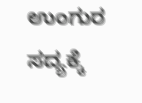ಉಂಗುರ ಸದ್ಯಕ್ಕೆ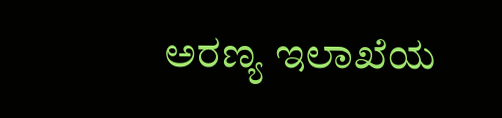ಅರಣ್ಯ ಇಲಾಖೆಯ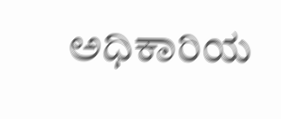ಅಧಿಕಾರಿಯ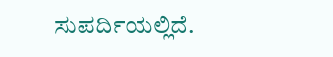ಸುಪರ್ದಿಯಲ್ಲಿದೆ.